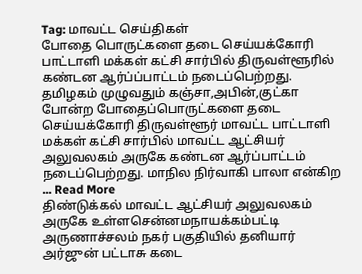Tag: மாவட்ட செய்திகள்
போதை பொருட்களை தடை செய்யக்கோரி பாட்டாளி மக்கள் கட்சி சார்பில் திருவள்ளூரில் கண்டன ஆர்ப்ப்பாட்டம் நடைப்பெற்றது.
தமிழகம் முழுவதும் கஞ்சா,அபின்,குட்கா போன்ற போதைப்பொருட்களை தடை செய்யக்கோரி திருவள்ளூர் மாவட்ட பாட்டாளி மக்கள் கட்சி சார்பில் மாவட்ட ஆட்சியர் அலுவலகம் அருகே கண்டன ஆர்ப்பாட்டம் நடைப்பெற்றது. மாநில நிர்வாகி பாலா என்கிற ... Read More
திண்டுக்கல் மாவட்ட ஆட்சியர் அலுவலகம் அருகே உள்ளசென்னமநாயக்கம்பட்டி அருணாச்சலம் நகர் பகுதியில் தனியார் அர்ஜுன் பட்டாசு கடை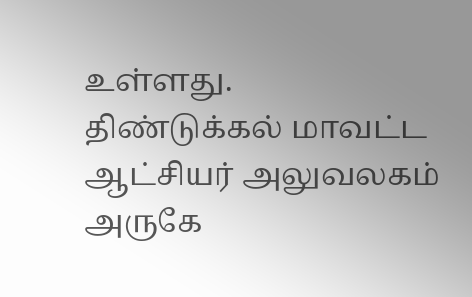உள்ளது.
திண்டுக்கல் மாவட்ட ஆட்சியர் அலுவலகம் அருகே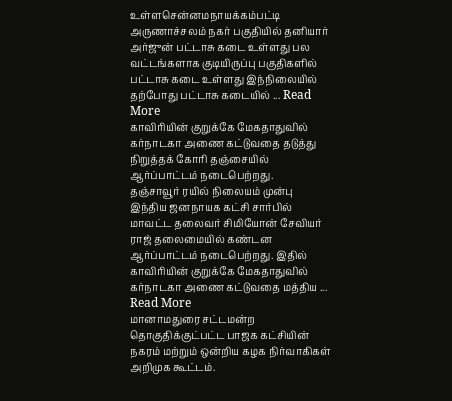உள்ளசென்னமநாயக்கம்பட்டி அருணாச்சலம் நகர் பகுதியில் தனியார் அர்ஜுன் பட்டாசு கடை உள்ளது பல வட்டங்களாக குடியிருப்பு பகுதிகளில் பட்டாசு கடை உள்ளது இந்நிலையில் தற்போது பட்டாசு கடையில் ... Read More
காவிரியின் குறுக்கே மேகதாதுவில் கர்நாடகா அணை கட்டுவதை தடுத்து நிறுத்தக் கோரி தஞ்சையில் ஆர்ப்பாட்டம் நடைபெற்றது.
தஞ்சாவூர் ரயில் நிலையம் முன்பு இந்திய ஜனநாயக கட்சி சார்பில் மாவட்ட தலைவர் சிமியோன் சேவியர் ராஜ் தலைமையில் கண்டன ஆர்ப்பாட்டம் நடைபெற்றது. இதில் காவிரியின் குறுக்கே மேகதாதுவில் கர்நாடகா அணை கட்டுவதை மத்திய ... Read More
மானாமதுரை சட்டமன்ற தொகுதிக்குட்பட்ட பாஜக கட்சியின் நகரம் மற்றும் ஒன்றிய கழக நிர்வாகிகள் அறிமுக கூட்டம்.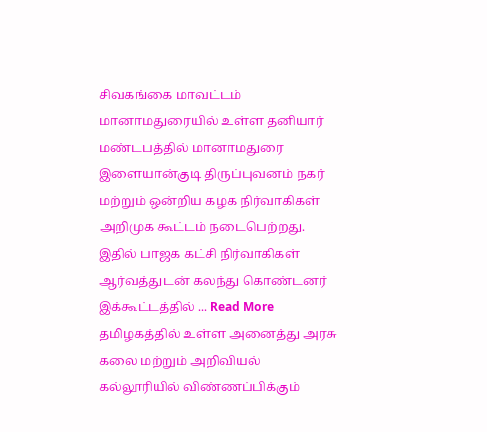சிவகங்கை மாவட்டம் மானாமதுரையில் உள்ள தனியார் மண்டபத்தில் மானாமதுரை இளையான்குடி திருப்புவனம் நகர் மற்றும் ஒன்றிய கழக நிர்வாகிகள் அறிமுக கூட்டம் நடைபெற்றது. இதில் பாஜக கட்சி நிர்வாகிகள் ஆர்வத்துடன் கலந்து கொண்டனர் இக்கூட்டத்தில் ... Read More
தமிழகத்தில் உள்ள அனைத்து அரசு கலை மற்றும் அறிவியல் கல்லூரியில் விண்ணப்பிக்கும்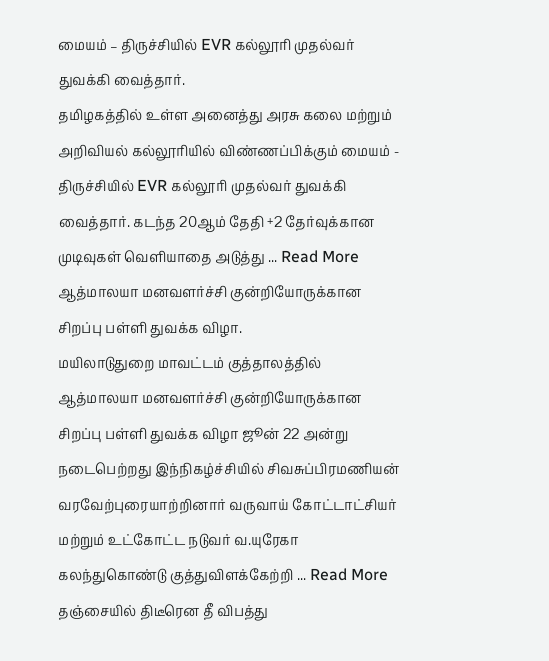மையம் – திருச்சியில் EVR கல்லூரி முதல்வர் துவக்கி வைத்தார்.
தமிழகத்தில் உள்ள அனைத்து அரசு கலை மற்றும் அறிவியல் கல்லூரியில் விண்ணப்பிக்கும் மையம் - திருச்சியில் EVR கல்லூரி முதல்வர் துவக்கி வைத்தார். கடந்த 20ஆம் தேதி +2 தேர்வுக்கான முடிவுகள் வெளியாதை அடுத்து ... Read More
ஆத்மாலயா மனவளர்ச்சி குன்றியோருக்கான சிறப்பு பள்ளி துவக்க விழா.
மயிலாடுதுறை மாவட்டம் குத்தாலத்தில் ஆத்மாலயா மனவளர்ச்சி குன்றியோருக்கான சிறப்பு பள்ளி துவக்க விழா ஜூன் 22 அன்று நடைபெற்றது இந்நிகழ்ச்சியில் சிவசுப்பிரமணியன் வரவேற்புரையாற்றினார் வருவாய் கோட்டாட்சியர் மற்றும் உட்கோட்ட நடுவர் வ.யுரேகா கலந்துகொண்டு குத்துவிளக்கேற்றி ... Read More
தஞ்சையில் திடீரென தீ விபத்து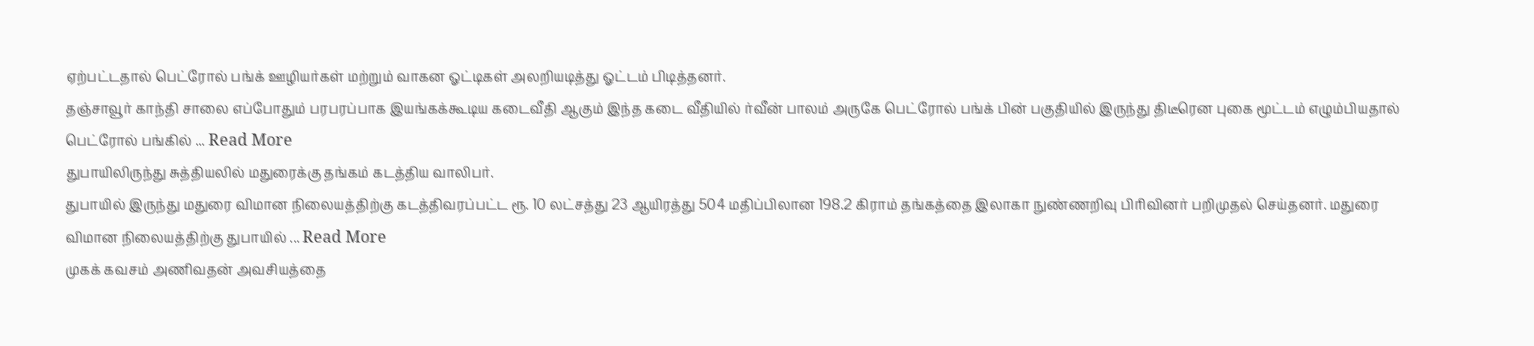ஏற்பட்டதால் பெட்ரோல் பங்க் ஊழியர்கள் மற்றும் வாகன ஓட்டிகள் அலறியடித்து ஓட்டம் பிடித்தனர்.
தஞ்சாவூர் காந்தி சாலை எப்போதும் பரபரப்பாக இயங்கக்கூடிய கடைவீதி ஆகும் இந்த கடை வீதியில் ர்வீன் பாலம் அருகே பெட்ரோல் பங்க் பின் பகுதியில் இருந்து திடீரென புகை மூட்டம் எழும்பியதால் பெட்ரோல் பங்கில் ... Read More
துபாயிலிருந்து சுத்தியலில் மதுரைக்கு தங்கம் கடத்திய வாலிபர்.
துபாயில் இருந்து மதுரை விமான நிலையத்திற்கு கடத்திவரப்பட்ட ரூ. 10 லட்சத்து 23 ஆயிரத்து 504 மதிப்பிலான 198.2 கிராம் தங்கத்தை இலாகா நுண்ணறிவு பிரிவினர் பறிமுதல் செய்தனர். மதுரை விமான நிலையத்திற்கு துபாயில் ... Read More
முகக் கவசம் அணிவதன் அவசியத்தை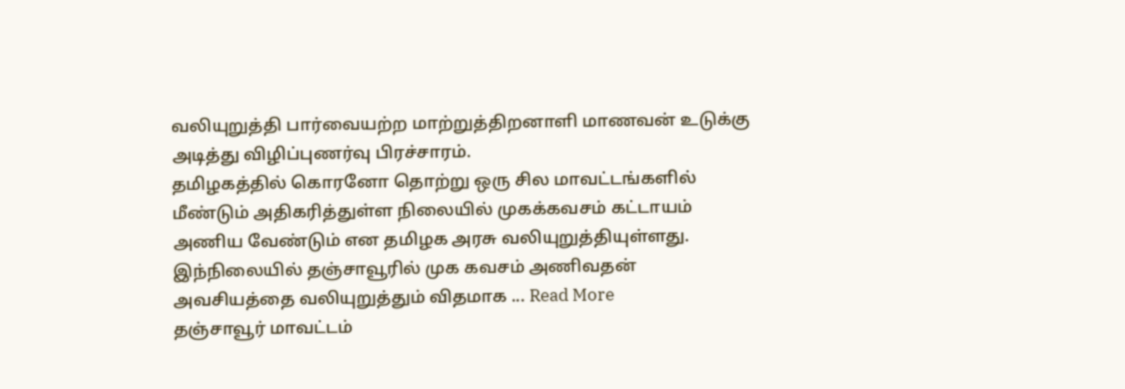வலியுறுத்தி பார்வையற்ற மாற்றுத்திறனாளி மாணவன் உடுக்கு அடித்து விழிப்புணர்வு பிரச்சாரம்.
தமிழகத்தில் கொரனோ தொற்று ஒரு சில மாவட்டங்களில் மீண்டும் அதிகரித்துள்ள நிலையில் முகக்கவசம் கட்டாயம் அணிய வேண்டும் என தமிழக அரசு வலியுறுத்தியுள்ளது. இந்நிலையில் தஞ்சாவூரில் முக கவசம் அணிவதன் அவசியத்தை வலியுறுத்தும் விதமாக ... Read More
தஞ்சாவூர் மாவட்டம்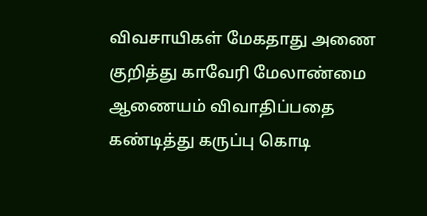விவசாயிகள் மேகதாது அணை குறித்து காவேரி மேலாண்மை ஆணையம் விவாதிப்பதை கண்டித்து கருப்பு கொடி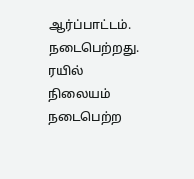ஆர்ப்பாட்டம். நடைபெற்றது.
ரயில் நிலையம் நடைபெற்ற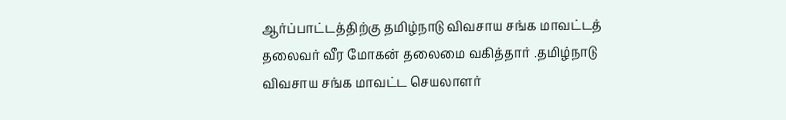ஆர்ப்பாட்டத்திற்கு தமிழ்நாடு விவசாய சங்க மாவட்டத் தலைவர் வீர மோகன் தலைமை வகித்தார் .தமிழ்நாடு விவசாய சங்க மாவட்ட செயலாளர்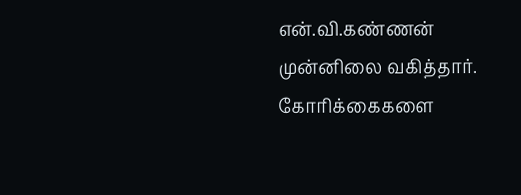என்.வி.கண்ணன் முன்னிலை வகித்தார். கோரிக்கைகளை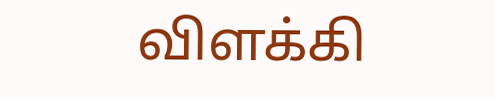விளக்கி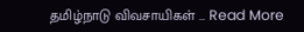தமிழ்நாடு விவசாயிகள் ... Read More